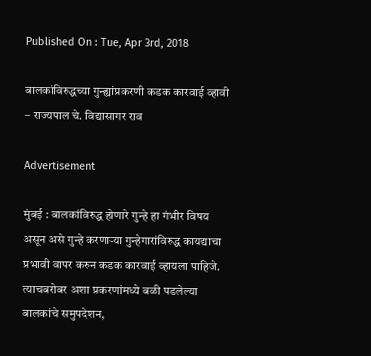Published On : Tue, Apr 3rd, 2018

बालकांविरुद्धच्या गुन्ह्यांप्रकरणी कडक कारवाई व्हावी – राज्यपाल चे. विद्यासागर राव

Advertisement

मुंबई : बालकांविरुद्ध होणारे गुन्हे हा गंभीर विषय असून असे गुन्हे करणाऱ्या गुन्हेगारांविरुद्ध कायद्याचा प्रभावी वापर करुन कडक कारवाई व्हायला पाहिजे. त्याचबरोबर अशा प्रकरणांमध्ये बळी पडलेल्या बालकांचे समुपदेशन,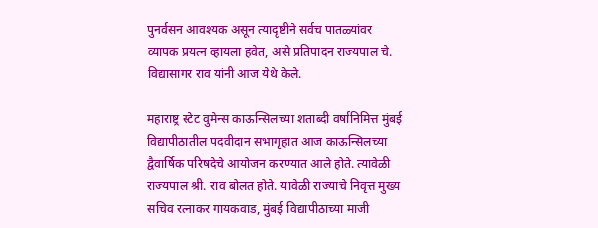पुनर्वसन आवश्यक असून त्यादृष्टीने सर्वच पातळ्यांवर व्यापक प्रयत्न व्हायला हवेत, असे प्रतिपादन राज्यपाल चे. विद्यासागर राव यांनी आज येथे केले.

महाराष्ट्र स्टेट वुमेन्स काऊन्सिलच्या शताब्दी वर्षानिमित्त मुंबई विद्यापीठातील पदवीदान सभागृहात आज काऊन्सिलच्या द्वैवार्षिक परिषदेचे आयोजन करण्यात आले होते. त्यावेळी राज्यपाल श्री. राव बोलत होते. यावेळी राज्याचे निवृत्त मुख्य सचिव रत्नाकर गायकवाड, मुंबई विद्यापीठाच्या माजी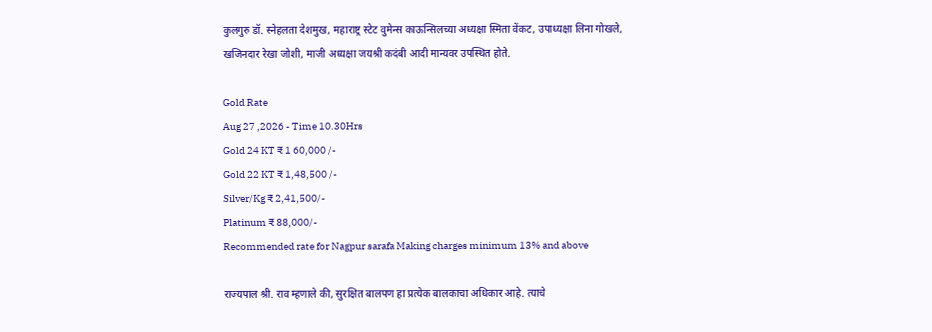कुलगुरु डॉ. स्नेहलता देशमुख, महाराष्ट्र स्टेट वुमेन्स काऊन्सिलच्या अध्यक्षा स्मिता वेंकट, उपाध्यक्षा लिना गोखले, खजिनदार रेखा जोशी, माजी अध्यक्षा जयश्री कदंबी आदी मान्यवर उपस्थित होते.

Gold Rate
Aug 27 ,2026 - Time 10.30Hrs
Gold 24 KT ₹ 1 60,000 /-
Gold 22 KT ₹ 1,48,500 /-
Silver/Kg ₹ 2,41,500/-
Platinum ₹ 88,000/-
Recommended rate for Nagpur sarafa Making charges minimum 13% and above

राज्यपाल श्री. राव म्हणाले की, सुरक्षित बालपण हा प्रत्येक बालकाचा अधिकार आहे. त्याचे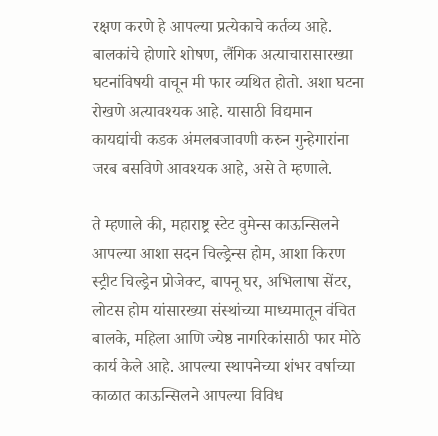रक्षण करणे हे आपल्या प्रत्येकाचे कर्तव्य आहे. बालकांचे होणारे शोषण, लैंगिक अत्याचारासारख्या घटनांविषयी वाचून मी फार व्यथित होतो. अशा घटना रोखणे अत्यावश्यक आहे. यासाठी विद्यमान कायद्यांची कडक अंमलबजावणी करुन गुन्हेगारांना जरब बसविणे आवश्यक आहे, असे ते म्हणाले.

ते म्हणाले की, महाराष्ट्र स्टेट वुमेन्स काऊन्सिलने आपल्या आशा सदन चिल्ड्रेन्स होम, आशा किरण स्ट्रीट चिल्ड्रेन प्रोजेक्ट, बापनू घर, अभिलाषा सेंटर, लोटस होम यांसारख्या संस्थांच्या माध्यमातून वंचित बालके, महिला आणि ज्येष्ठ नागरिकांसाठी फार मोठे कार्य केले आहे. आपल्या स्थापनेच्या शंभर वर्षाच्या काळात काऊन्सिलने आपल्या विविध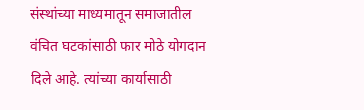संस्थांच्या माध्यमातून समाजातील वंचित घटकांसाठी फार मोठे योगदान दिले आहे. त्यांच्या कार्यासाठी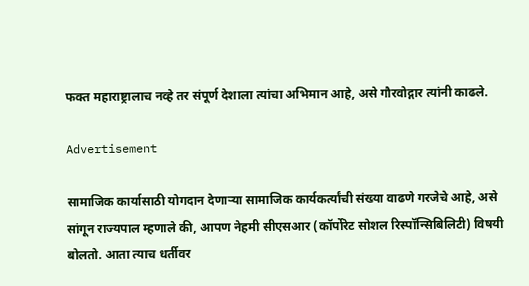फक्त महाराष्ट्रालाच नव्हे तर संपूर्ण देशाला त्यांचा अभिमान आहे, असे गौरवोद्गार त्यांनी काढले.

Advertisement

सामाजिक कार्यासाठी योगदान देणाऱ्या सामाजिक कार्यकर्त्यांची संख्या वाढणे गरजेचे आहे, असे सांगून राज्यपाल म्हणाले की, आपण नेहमी सीएसआर (कॉर्पोरेट सोशल रिस्पॉन्सिबिलिटी) विषयी बोलतो. आता त्याच धर्तीवर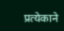प्रत्येकाने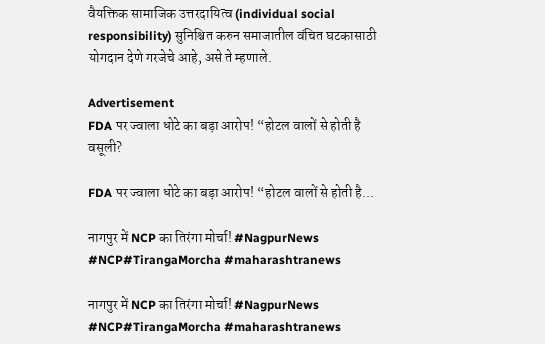वैयक्तिक सामाजिक उत्तरदायित्व (individual social responsibility) सुनिश्चित करुन समाजातील वंचित घटकासाठी योगदान देणे गरजेचे आहे, असे ते म्हणाले.

Advertisement
FDA पर ज्वाला धोटे का बड़ा आरोप! “होटल वालों से होती है वसूली?

FDA पर ज्वाला धोटे का बड़ा आरोप! “होटल वालों से होती है...

नागपुर में NCP का तिरंगा मोर्चा! #NagpurNews #NCP#TirangaMorcha #maharashtranews

नागपुर में NCP का तिरंगा मोर्चा! #NagpurNews #NCP#TirangaMorcha #maharashtranews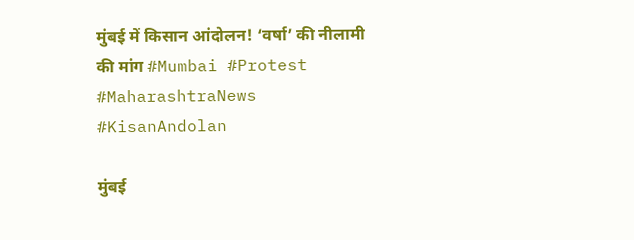मुंबई में किसान आंदोलन! ‘वर्षा’ की नीलामी की मांग #Mumbai #Protest #MaharashtraNews #KisanAndolan

मुंबई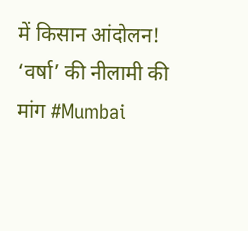में किसान आंदोलन! ‘वर्षा’ की नीलामी की मांग #Mumbai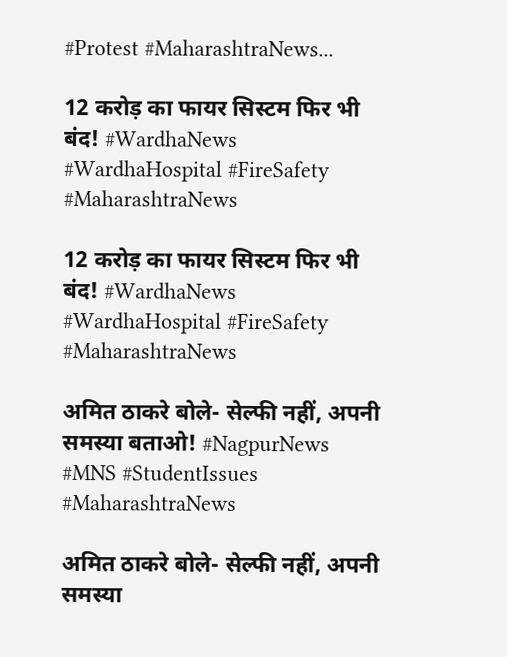#Protest #MaharashtraNews...

12 करोड़ का फायर सिस्टम फिर भी बंद! #WardhaNews #WardhaHospital #FireSafety #MaharashtraNews

12 करोड़ का फायर सिस्टम फिर भी बंद! #WardhaNews #WardhaHospital #FireSafety #MaharashtraNews

अमित ठाकरे बोले- सेल्फी नहीं, अपनी समस्या बताओ! #NagpurNews #MNS #StudentIssues #MaharashtraNews

अमित ठाकरे बोले- सेल्फी नहीं, अपनी समस्या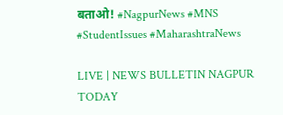बताओ! #NagpurNews #MNS #StudentIssues #MaharashtraNews

LIVE | NEWS BULLETIN NAGPUR TODAY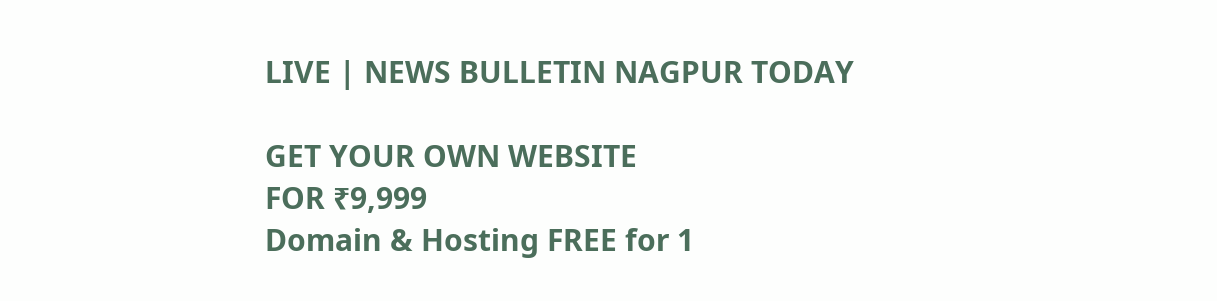LIVE | NEWS BULLETIN NAGPUR TODAY

GET YOUR OWN WEBSITE
FOR ₹9,999
Domain & Hosting FREE for 1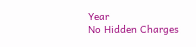Year
No Hidden Charges